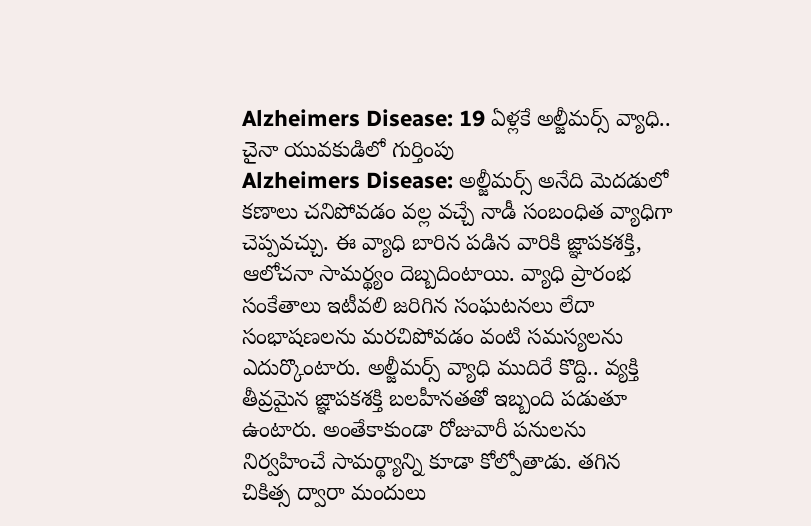Alzheimers Disease: 19 ఏళ్లకే అల్జీమర్స్ వ్యాధి.. చైనా యువకుడిలో గుర్తింపు
Alzheimers Disease: అల్జీమర్స్ అనేది మెదడులో కణాలు చనిపోవడం వల్ల వచ్చే నాడీ సంబంధిత వ్యాధిగా చెప్పవచ్చు. ఈ వ్యాధి బారిన పడిన వారికి జ్ఞాపకశక్తి, ఆలోచనా సామర్థ్యం దెబ్బదింటాయి. వ్యాధి ప్రారంభ సంకేతాలు ఇటీవలి జరిగిన సంఘటనలు లేదా సంభాషణలను మరచిపోవడం వంటి సమస్యలను ఎదుర్కొంటారు. అల్జీమర్స్ వ్యాధి ముదిరే కొద్ది.. వ్యక్తి తీవ్రమైన జ్ఞాపకశక్తి బలహీనతతో ఇబ్బంది పడుతూ ఉంటారు. అంతేకాకుండా రోజువారీ పనులను నిర్వహించే సామర్థ్యాన్ని కూడా కోల్పోతాడు. తగిన చికిత్స ద్వారా మందులు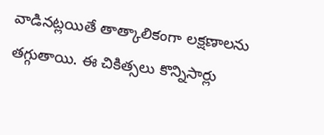వాడినట్లయితే తాత్కాలికంగా లక్షణాలను తగ్గుతాయి. ఈ చికిత్సలు కొన్నిసార్లు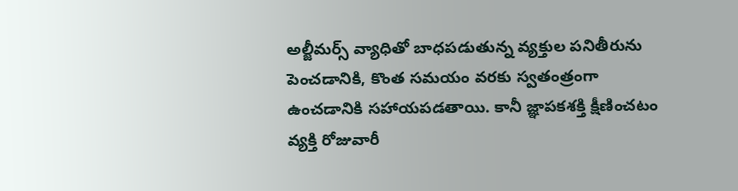అల్జీమర్స్ వ్యాధితో బాధపడుతున్న వ్యక్తుల పనితీరును పెంచడానికి, కొంత సమయం వరకు స్వతంత్రంగా ఉంచడానికి సహాయపడతాయి. కానీ జ్ఞాపకశక్తి క్షీణించటం వ్యక్తి రోజువారీ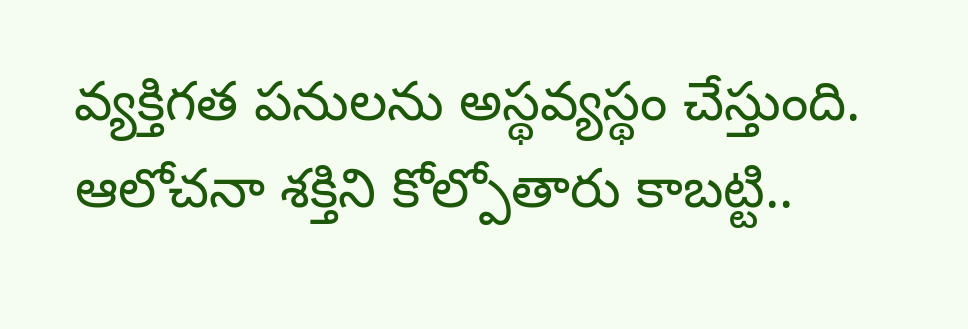వ్యక్తిగత పనులను అస్థవ్యస్థం చేస్తుంది. ఆలోచనా శక్తిని కోల్పోతారు కాబట్టి..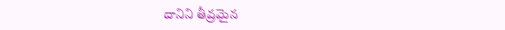దానిని తీవ్రమైన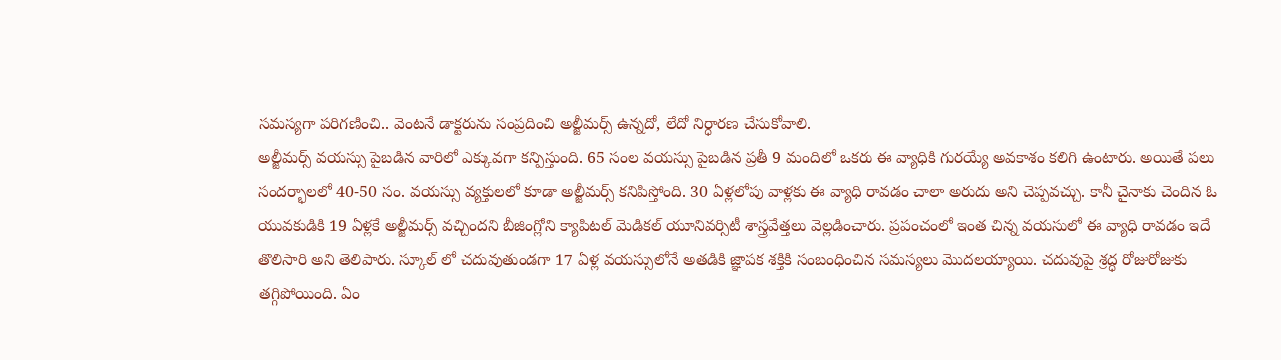సమస్యగా పరిగణించి.. వెంటనే డాక్టరును సంప్రదించి అల్జీమర్స్ ఉన్నదో, లేదో నిర్ధారణ చేసుకోవాలి.
అల్జీమర్స్ వయస్సు పైబడిన వారిలో ఎక్కువగా కన్పిస్తుంది. 65 సంల వయస్సు పైబడిన ప్రతీ 9 మందిలో ఒకరు ఈ వ్యాధికి గురయ్యే అవకాశం కలిగి ఉంటారు. అయితే పలు సందర్భాలలో 40-50 సం. వయస్సు వ్యక్తులలో కూడా అల్జీమర్స్ కనిపిస్తోంది. 30 ఏళ్లలోపు వాళ్లకు ఈ వ్యాధి రావడం చాలా అరుదు అని చెప్పవచ్చు. కానీ చైనాకు చెందిన ఓ యువకుడికి 19 ఏళ్లకే అల్జీమర్స్ వచ్చిందని బీజింగ్లోని క్యాపిటల్ మెడికల్ యూనివర్సిటీ శాస్త్రవేత్తలు వెల్లడించారు. ప్రపంచంలో ఇంత చిన్న వయసులో ఈ వ్యాధి రావడం ఇదే తొలిసారి అని తెలిపారు. స్కూల్ లో చదువుతుండగా 17 ఏళ్ల వయస్సులోనే అతడికి జ్ఞాపక శక్తికి సంబంధించిన సమస్యలు మొదలయ్యాయి. చదువుపై శ్రద్ధ రోజురోజుకు తగ్గిపోయింది. ఏం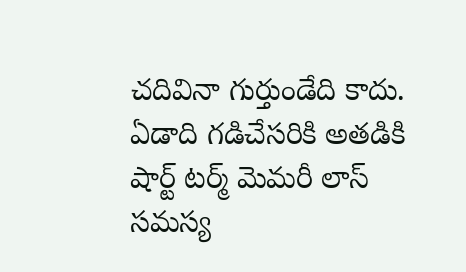చదివినా గుర్తుండేది కాదు. ఏడాది గడిచేసరికి అతడికి షార్ట్ టర్మ్ మెమరీ లాస్ సమస్య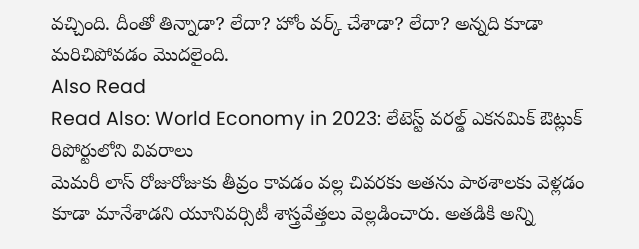వచ్చింది. దీంతో తిన్నాడా? లేదా? హోం వర్క్ చేశాడా? లేదా? అన్నది కూడా మరిచిపోవడం మొదలైంది.
Also Read
Read Also: World Economy in 2023: లేటెస్ట్ వరల్డ్ ఎకనమిక్ ఔట్లుక్ రిపోర్టులోని వివరాలు
మెమరీ లాస్ రోజురోజుకు తీవ్రం కావడం వల్ల చివరకు అతను పాఠశాలకు వెళ్లడం కూడా మానేశాడని యూనివర్సిటీ శాస్త్రవేత్తలు వెల్లడించారు. అతడికి అన్ని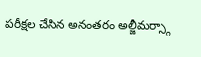పరీక్షల చేసిన అనంతరం అల్జీమర్స్గా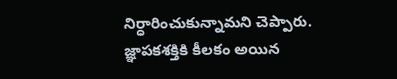నిర్ధారించుకున్నామని చెప్పారు. జ్ఞాపకశక్తికి కీలకం అయిన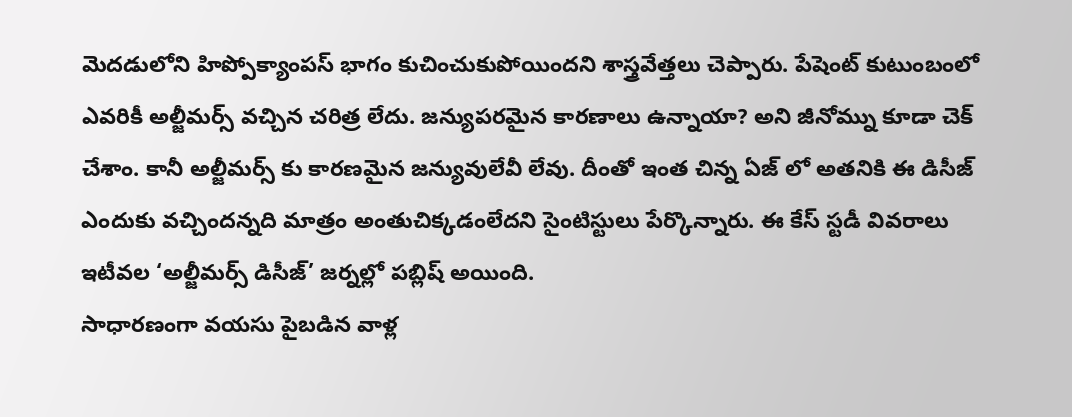మెదడులోని హిప్పోక్యాంపస్ భాగం కుచించుకుపోయిందని శాస్త్రవేత్తలు చెప్పారు. పేషెంట్ కుటుంబంలో ఎవరికీ అల్జీమర్స్ వచ్చిన చరిత్ర లేదు. జన్యుపరమైన కారణాలు ఉన్నాయా? అని జీనోమ్ను కూడా చెక్ చేశాం. కానీ అల్జీమర్స్ కు కారణమైన జన్యువులేవీ లేవు. దీంతో ఇంత చిన్న ఏజ్ లో అతనికి ఈ డిసీజ్ ఎందుకు వచ్చిందన్నది మాత్రం అంతుచిక్కడంలేదని సైంటిస్టులు పేర్కొన్నారు. ఈ కేస్ స్టడీ వివరాలు ఇటీవల ‘అల్జీమర్స్ డిసీజ్’ జర్నల్లో పబ్లిష్ అయింది.
సాధారణంగా వయసు పైబడిన వాళ్ల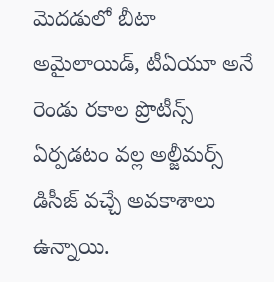మెదడులో బీటా అమైలాయిడ్, టీఏయూ అనే రెండు రకాల ప్రొటీన్స్ ఏర్పడటం వల్ల అల్జీమర్స్ డిసీజ్ వచ్చే అవకాశాలు ఉన్నాయి.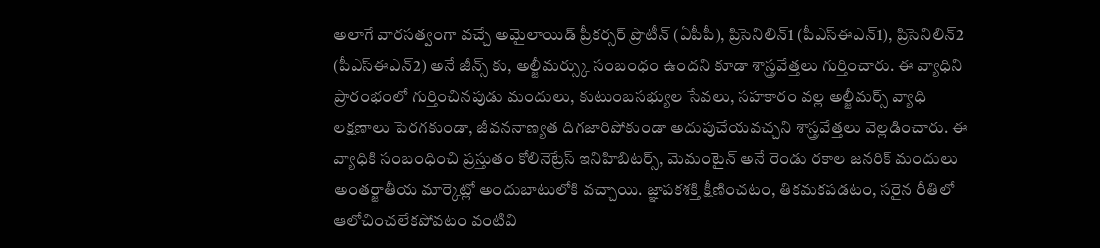అలాగే వారసత్వంగా వచ్చే అమైలాయిడ్ ప్రీకర్సర్ ప్రొటీన్ (ఏపీపీ), ప్రిసెనిలిన్1 (పీఎస్ఈఎన్1), ప్రిసెనిలిన్2 (పీఎస్ఈఎన్2) అనే జీన్స్ కు, అల్జీమర్స్కు సంబంధం ఉందని కూడా శాస్త్రవేత్తలు గుర్తించారు. ఈ వ్యాధిని ప్రారంభంలో గుర్తించినపుడు మందులు, కుటుంబసభ్యుల సేవలు, సహకారం వల్ల అల్జీమర్స్ వ్యాధి లక్షణాలు పెరగకుండా, జీవననాణ్యత దిగజారిపోకుండా అదుపుచేయవచ్చని శాస్త్రవేత్తలు వెల్లడించారు. ఈ వ్యాధికి సంబంధించి ప్రస్తుతం కోలినెట్రేస్ ఇనిహిబిటర్స్, మెమంటైన్ అనే రెండు రకాల జనరిక్ మందులు అంతర్జాతీయ మార్కెట్లో అందుబాటులోకి వచ్చాయి. జ్ఞాపకశక్తి క్షీణించటం, తికమకపడటం, సరైన రీతిలో ఆలోచించలేకపోవటం వంటివి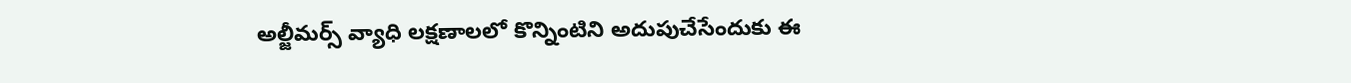అల్జీమర్స్ వ్యాధి లక్షణాలలో కొన్నింటిని అదుపుచేసేందుకు ఈ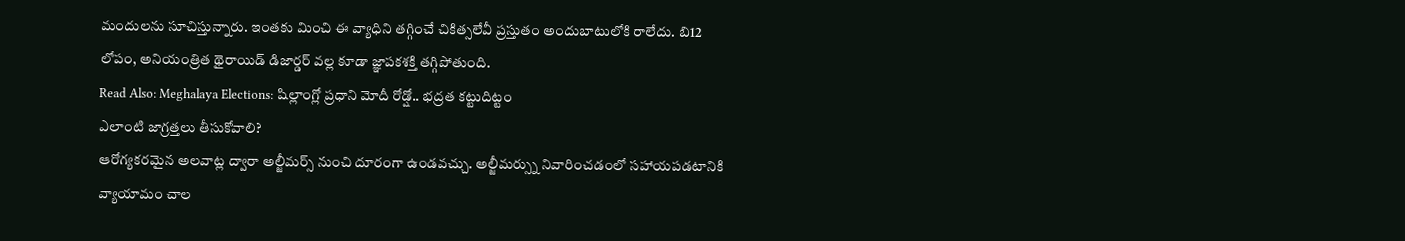మందులను సూచిస్తున్నారు. ఇంతకు మించి ఈ వ్యాధిని తగ్గించే చికిత్సలేవీ ప్రస్తుతం అందుబాటులోకి రాలేదు. బి12 లోపం, అనియంత్రిత థైరాయిడ్ డిజార్డర్ వల్ల కూడా జ్ఞాపకశక్తి తగ్గిపోతుంది.
Read Also: Meghalaya Elections: షిల్లాంగ్లో ప్రధాని మోదీ రోడ్షో.. భద్రత కట్టుదిట్టం
ఎలాంటి జాగ్రత్తలు తీసుకోవాలి?
ఆరోగ్యకరమైన అలవాట్ల ద్వారా అల్జీమర్స్ నుంచి దూరంగా ఉండవచ్చు. అల్జీమర్స్ను నివారించడంలో సహాయపడటానికి వ్యాయామం చాల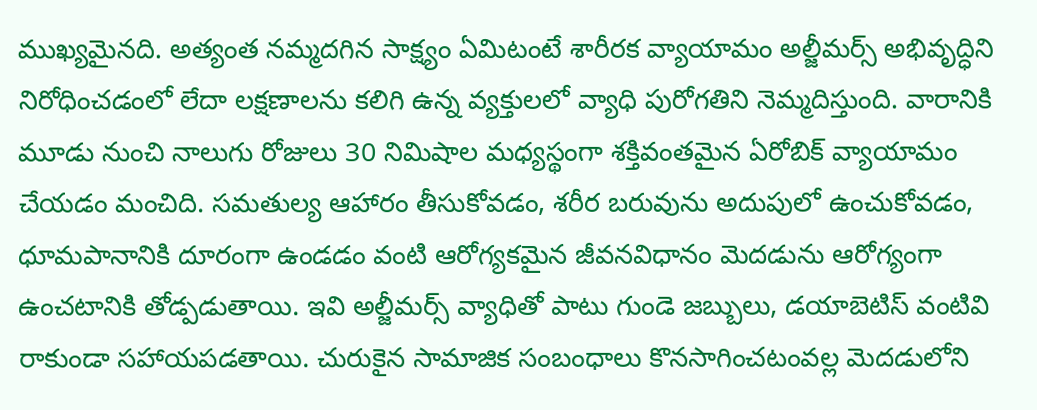ముఖ్యమైనది. అత్యంత నమ్మదగిన సాక్ష్యం ఏమిటంటే శారీరక వ్యాయామం అల్జీమర్స్ అభివృద్ధిని నిరోధించడంలో లేదా లక్షణాలను కలిగి ఉన్న వ్యక్తులలో వ్యాధి పురోగతిని నెమ్మదిస్తుంది. వారానికి మూడు నుంచి నాలుగు రోజులు 30 నిమిషాల మధ్యస్థంగా శక్తివంతమైన ఏరోబిక్ వ్యాయామం చేయడం మంచిది. సమతుల్య ఆహారం తీసుకోవడం, శరీర బరువును అదుపులో ఉంచుకోవడం, ధూమపానానికి దూరంగా ఉండడం వంటి ఆరోగ్యకమైన జీవనవిధానం మెదడును ఆరోగ్యంగా ఉంచటానికి తోడ్పడుతాయి. ఇవి అల్జీమర్స్ వ్యాధితో పాటు గుండె జబ్బులు, డయాబెటిస్ వంటివి రాకుండా సహాయపడతాయి. చురుకైన సామాజిక సంబంధాలు కొనసాగించటంవల్ల మెదడులోని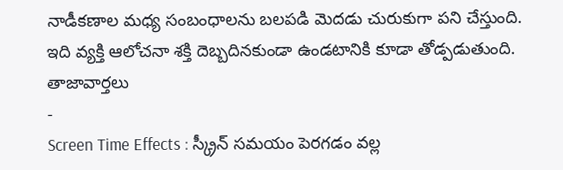నాడీకణాల మధ్య సంబంధాలను బలపడి మెదడు చురుకుగా పని చేస్తుంది. ఇది వ్యక్తి ఆలోచనా శక్తి దెబ్బదినకుండా ఉండటానికి కూడా తోడ్పడుతుంది.
తాజావార్తలు
-
Screen Time Effects : స్క్రీన్ సమయం పెరగడం వల్ల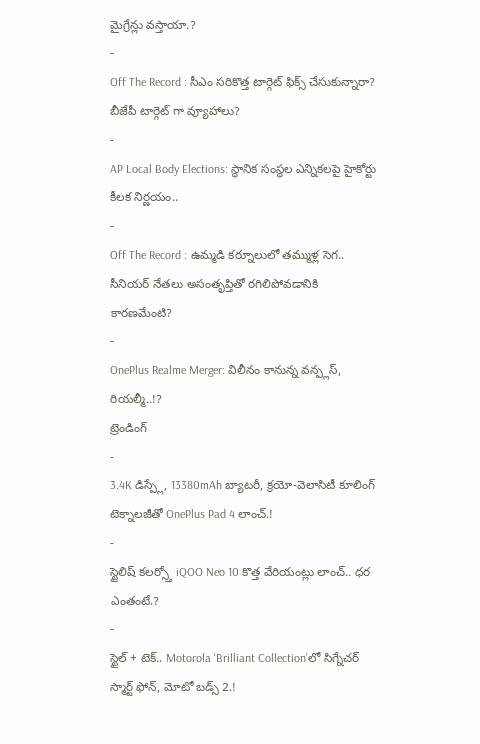మైగ్రేన్లు వస్తాయా.?
-
Off The Record : సీఎం సరికొత్త టార్గెట్ ఫిక్స్ చేసుకున్నారా? బీజేపీ టార్గెట్ గా వ్యూహాలు?
-
AP Local Body Elections: స్థానిక సంస్థల ఎన్నికలపై హైకోర్టు కీలక నిర్ణయం..
-
Off The Record : ఉమ్మడి కర్నూలులో తమ్ముళ్ల సెగ.. సీనియర్ నేతలు అసంతృప్తితో రగిలిపోవడానికి కారణమేంటి?
-
OnePlus Realme Merger: విలీనం కానున్న వన్ప్లస్, రియల్మీ..!?
ట్రెండింగ్
-
3.4K డిస్ప్లే, 13380mAh బ్యాటరీ, క్రయో-వెలాసిటీ కూలింగ్ టెక్నాలజీతో OnePlus Pad 4 లాంచ్.!
-
స్టైలిష్ కలర్స్తో iQOO Neo 10 కొత్త వేరియంట్లు లాంచ్.. ధర ఎంతంటే.?
-
స్టైల్ + టెక్.. Motorola ‘Brilliant Collection’లో సిగ్నేచర్ స్మార్ట్ ఫోన్, మోటో బడ్స్ 2.!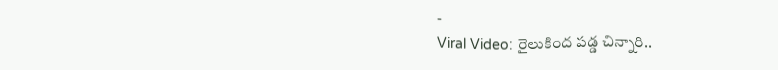-
Viral Video: రైలుకింద పడ్డ చిన్నారి..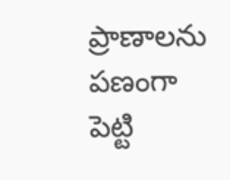ప్రాణాలను పణంగా పెట్టి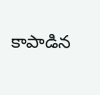కాపాడిన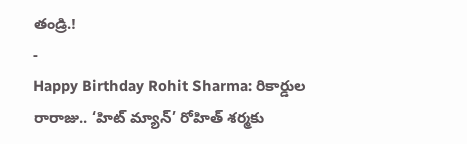తండ్రి.!
-
Happy Birthday Rohit Sharma: రికార్డుల రారాజు.. ‘హిట్ మ్యాన్’ రోహిత్ శర్మకు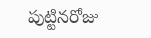పుట్టినరోజు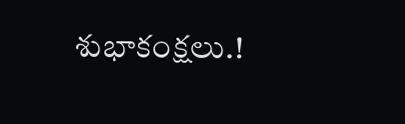శుభాకంక్షలు.!